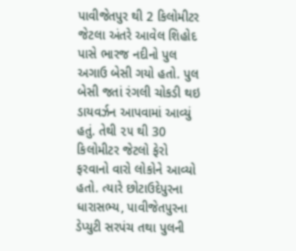પાવીજેતપુર થી 2 કિલોમીટર જેટલા અંતરે આવેલ શિહોદ પાસે ભારજ નદીનો પુલ અગાઉ બેસી ગયો હતો. પુલ બેસી જતાં રંગલી ચોકડી થઇ ડાયવર્ઝન આપવામાં આવ્યું હતું. તેથી ૨૫ થી 30 કિલોમીટર જેટલો ફેરો ફરવાનો વારો લોકોને આવ્યો હતો. ત્યારે છોટાઉદેપુરના ધારાસભ્ય, પાવીજેતપુરના ડેપ્યુટી સરપંચ તથા પુલની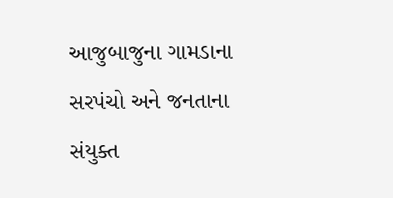આજુબાજુના ગામડાના સરપંચો અને જનતાના સંયુક્ત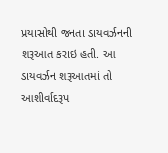પ્રયાસોથી જનતા ડાયવર્ઝનની શરૂઆત કરાઇ હતી. આ ડાયવર્ઝન શરૂઆતમાં તો આશીર્વાદરૂપ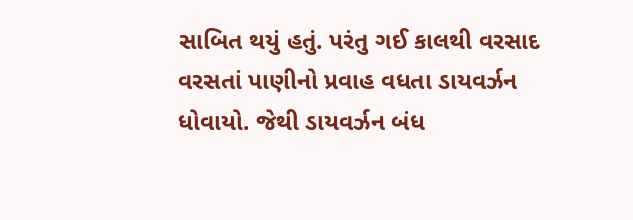સાબિત થયું હતું. પરંતુ ગઈ કાલથી વરસાદ વરસતાં પાણીનો પ્રવાહ વધતા ડાયવર્ઝન ધોવાયો. જેથી ડાયવર્ઝન બંધ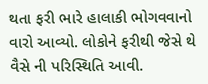થતા ફરી ભારે હાલાકી ભોગવવાનો વારો આવ્યો. લોકોને ફરીથી જેસે થે વૈસે ની પરિસ્થિતિ આવી.